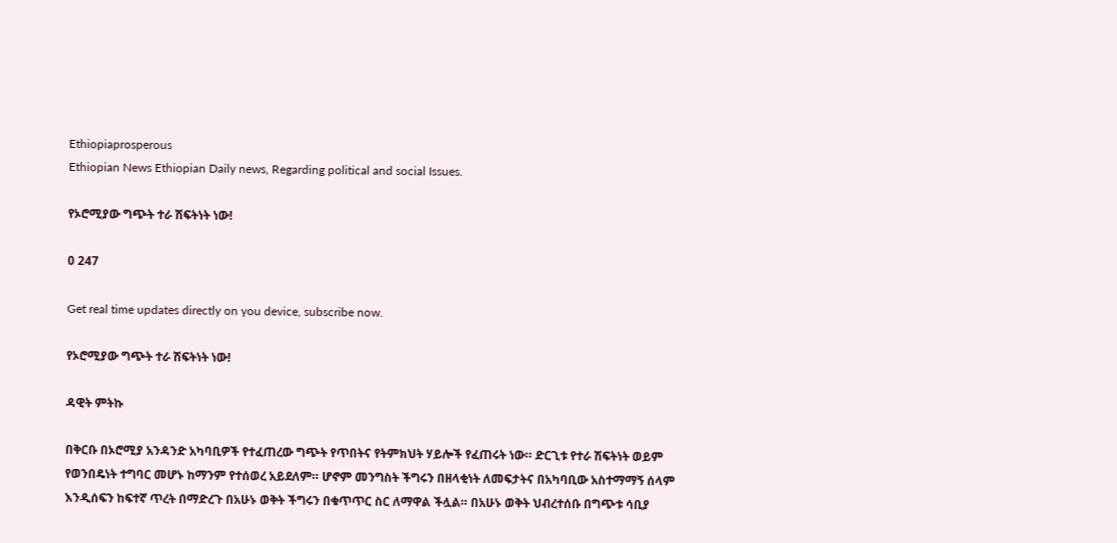Ethiopiaprosperous
Ethiopian News Ethiopian Daily news, Regarding political and social Issues.

የኦሮሚያው ግጭት ተራ ሽፍትነት ነው!

0 247

Get real time updates directly on you device, subscribe now.

የኦሮሚያው ግጭት ተራ ሽፍትነት ነው!

ዳዊት ምትኩ

በቅርቡ በኦሮሚያ አንዳንድ አካባቢዎች የተፈጠረው ግጭት የጥበትና የትምክህት ሃይሎች የፈጠሩት ነው። ድርጊቱ የተራ ሽፍትነት ወይም የወንበዴነት ተግባር መሆኑ ከማንም የተሰወረ አይደለም። ሆኖም መንግስት ችግሩን በዘላቂነት ለመፍታትና በአካባቢው አስተማማኝ ሰላም እንዲሰፍን ከፍተኛ ጥረት በማድረጉ በአሁኑ ወቅት ችግሩን በቁጥጥር ስር ለማዋል ችሏል። በአሁኑ ወቅት ህብረተሰቡ በግጭቱ ሳቢያ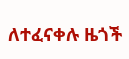ለተፈናቀሉ ዜጎች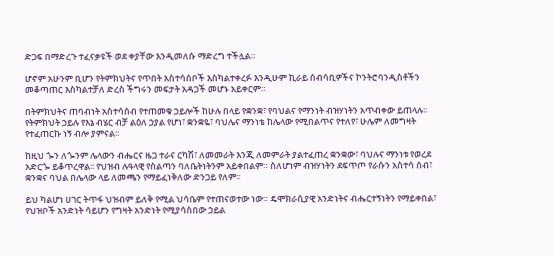ድጋፍ በማድረጉ ተፈናቃዩች ወደ ቀያቸው እንዲመለሱ ማድረግ ተችሏል።

ሆኖም አሁንም ቢሆን የትምክህትና የጥበት አስተሳሰቦች እስካልተቀረፉ እንዲሁም ኪራይ ሰብሳቢዎችና ኮንትሮባንዲስቶችን መቆጣጠር እስካልተቻለ ድረስ ችግሩን መፍታት አዳጋች መሆኑ አይቀርም።

በትምክህትና ጠባብነት አስተሳሰብ የተጠመቁ ኃይሎች ከሁሉ በላይ የቋንቋ፣ የባህልና የማንነት ብዝሃነትን አጥብቀው ይጠላሉ፡፡ የትምክህት ኃይሉ የእኔ ብሄር ብቻ ልዕለ ኃያል የሆነ፣ ቋንቋዬ፣ ባህሌና ማንነቴ ከሌላው የሚበልጥና የተለየ፣ ሁሌም ለመግዛት የተፈጠርኩ ነኝ ብሎ ያምናል፡፡

ከዚህ ጐን ለጐንም ሌላውን ብሔርና ዜጋ ተራና ርካሽ፣ ለመመራት እንጂ ለመምራት ያልተፈጠረ ቋንቋው፣ ባህሉና ማንነቱ የወረደ አድርጐ ይቆጥረዋል፡፡ የህዝብ ሉዓላዊ የስልጣን ባለቤትነትንም አይቀበልም። ስለሆነም ብዝሃነትን ደፍጥጦ የራሱን አስተሳ ሰብ፣ ቋንቋና ባህል በሌላው ላይ ለመጫን የማይፈነቅለው ድንጋይ የለም፡፡

ይህ ካልሆነ ሀገር ትጥፋ ህዝብም ይለቅ የሚል ህሳቤም የተጠናወተው ነው። ዴሞክራሲያዊ አንድነትና ብሔርተኝነትን የማይቀበል፣ የህዝቦች አንድነት ሳይሆን የግዛት አንድነት የሚያሳስበው ኃይል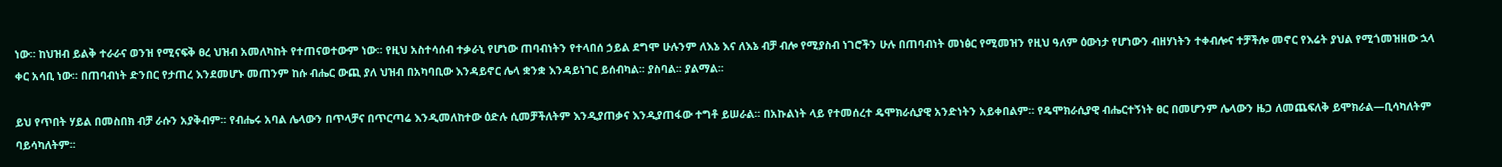ነው። ከህዝብ ይልቅ ተራራና ወንዝ የሚናፍቅ ፀረ ህዝብ አመለካከት የተጠናወተውም ነው፡፡ የዚህ አስተሳሰብ ተቃራኒ የሆነው ጠባብነትን የተላበሰ ኃይል ደግሞ ሁሉንም ለእኔ እና ለእኔ ብቻ ብሎ የሚያስብ ነገሮችን ሁሉ በጠባብነት መነፅር የሚመዝን የዚህ ዓለም ዕውነታ የሆነውን ብዘሃነትን ተቀብሎና ተቻችሎ መኖር የእሬት ያህል የሚጎመዝዘው ኋላ ቀር አሳቢ ነው። በጠባብነት ድንበር የታጠረ እንደመሆኑ መጠንም ከሱ ብሔር ውጪ ያለ ህዝብ በአካባቢው እንዳይኖር ሌላ ቋንቋ እንዳይነገር ይሰብካል፡፡ ያስባል፡፡ ያልማል፡፡

ይህ የጥበት ሃይል በመስበክ ብቻ ራሱን አያቅብም፡፡ የብሔሩ አባል ሌላውን በጥላቻና በጥርጣሬ እንዲመለከተው ዕድሉ ሲመቻችለትም እንዲያጠቃና እንዲያጠፋው ተግቶ ይሠራል፡፡ በአኩልነት ላይ የተመሰረተ ዴሞክራሲያዊ አንድነትን አይቀበልም። የዴሞክራሲያዊ ብሔርተኝነት ፀር በመሆንም ሌላውን ዜጋ ለመጨፍለቅ ይሞክራል—ቢሳካለትም ባይሳካለትም፡፡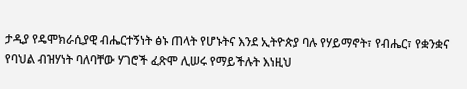ታዲያ የዴሞክራሲያዊ ብሔርተኝነት ፅኑ ጠላት የሆኑትና እንደ ኢትዮጵያ ባሉ የሃይማኖት፣ የብሔር፣ የቋንቋና የባህል ብዝሃነት ባለባቸው ሃገሮች ፈጽሞ ሊሠሩ የማይችሉት እነዚህ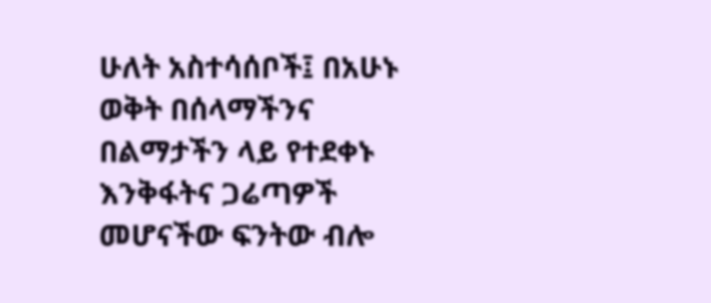ሁለት አስተሳሰቦች፤ በአሁኑ ወቅት በሰላማችንና በልማታችን ላይ የተደቀኑ እንቅፋትና ጋሬጣዎች መሆናችው ፍንትው ብሎ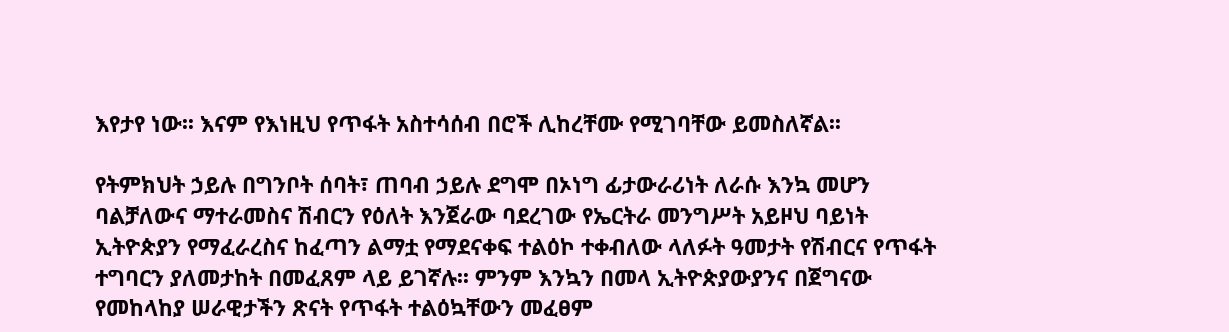እየታየ ነው፡፡ እናም የእነዚህ የጥፋት አስተሳሰብ በሮች ሊከረቸሙ የሚገባቸው ይመስለኛል፡፡

የትምክህት ኃይሉ በግንቦት ሰባት፣ ጠባብ ኃይሉ ደግሞ በኦነግ ፊታውራሪነት ለራሱ እንኳ መሆን ባልቻለውና ማተራመስና ሽብርን የዕለት እንጀራው ባደረገው የኤርትራ መንግሥት አይዞህ ባይነት ኢትዮጵያን የማፈራረስና ከፈጣን ልማቷ የማደናቀፍ ተልዕኮ ተቀብለው ላለፉት ዓመታት የሽብርና የጥፋት ተግባርን ያለመታከት በመፈጸም ላይ ይገኛሉ፡፡ ምንም እንኳን በመላ ኢትዮጵያውያንና በጀግናው የመከላከያ ሠራዊታችን ጽናት የጥፋት ተልዕኳቸውን መፈፀም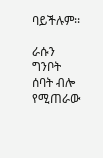ባይችሉም፡፡

ራሱን ግንቦት ሰባት ብሎ የሚጠራው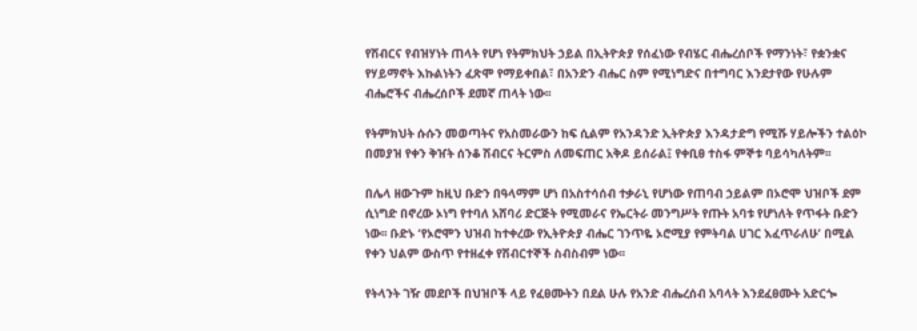የሽብርና የብዝሃነት ጠላት የሆነ የትምክህት ኃይል በኢትዮጵያ የሰፈነው የብሄር ብሔረሰቦች የማንነት፣ የቋንቋና የሃይማኖት እኩልነትን ፈጽሞ የማይቀበል፣ በአንድን ብሔር ስም የሚነግድና በተግባር እንደታየው የሁሉም ብሔሮችና ብሔረሰቦች ደመኛ ጠላት ነው፡፡

የትምክህት ሱሱን መወጣትና የአስመራውን ከፍ ሲልም የአንዳንድ ኢትዮጵያ እንዳታድግ የሚሹ ሃይሎችን ተልዕኮ በመያዝ የቀን ቅዠት ሰንቆ ሽብርና ትርምስ ለመፍጠር አቅዶ ይሰራል፤ የቀቢፀ ተስፋ ምኞቱ ባይሳካለትም፡፡

በሌላ ዘውጉም ከዚህ ቡድን በዓላማም ሆነ በአስተሳሰብ ተቃራኒ የሆነው የጠባብ ኃይልም በኦሮሞ ህዝቦች ደም ሲነግድ በኖረው ኦነግ የተባለ አሸባሪ ድርጅት የሚመራና የኤርትራ መንግሥት የጡት አባቱ የሆነለት የጥፋት ቡድን ነው፡፡ ቡድኑ ‘የኦሮሞን ህዝብ ከተቀረው የኢትዮጵያ ብሔር ገንጥዬ ኦሮሚያ የምትባል ሀገር እፈጥራለሁ’ በሚል የቀን ህልም ውስጥ የተዘፈቀ የሽብርተኞች ስብስብም ነው፡፡

የትላንት ገዥ መደቦች በህዝቦች ላይ የፈፀሙትን በደል ሁሉ የአንድ ብሔረሰብ አባላት እንደፈፀሙት አድርጐ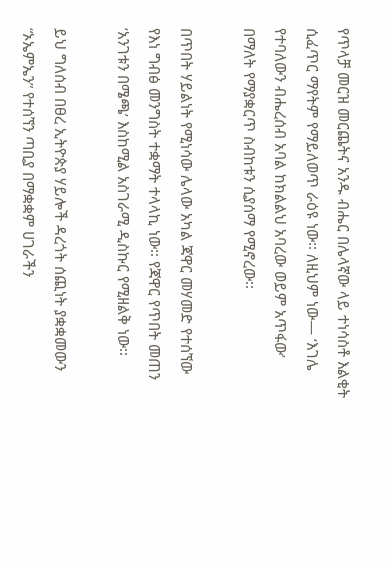የጥላቻ መርዝ መርጨትና አንዱ ብሔር በሌላኛው ላይ ተነሳስቶ እልቂት ሲፈጥር ማየትም የማይለወጥ ራዕዩ ነው፡፡ ለዚህም ነው— ‘እገሌ የተባለውን ብሔረሰብ አባል ከክልልህ አባረው ወይም አጥፋው’ በማለት የማያቋርጥ ስብከቱን ሲያሰማ የሚኖረው፡፡

በጥበት ሃይልነት የሚነሳው ሌላው አካል ጃዋር መሃመድ የተሰኘው የእነ ግብፅ መንግስት ተቋማት ተላላኪ ነው፡፡ የጃዋር የጥበት መጠን ‘አንገቱን በሜጫ’ እስከሚል አስገራሚ ዲስኩር የሚዘልቅ ነው፡፡

ይህ ግለሰብ በፀረ ኢትዮጵያ ሃይሎች ዳረጎት ሰጪነት ያቋቋመውን “ኦኤምኤን” የተሰኘን ጣቢያ በማቋቋም ሀገራችን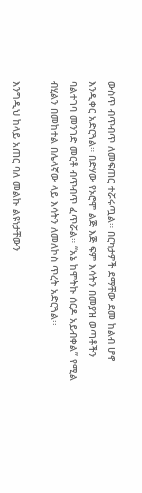ውስጥ ብጥብጥ ለመፍጠር ተሯሩጧል። በርካታዎች ደማቸው ደመ ከልብ ሆኖ እንዲቀር አድርጓል። በድሃው የኦሮሞ ልጅ እጅ ፍም እሳትን በመያዝ ወጣቶችን ባልተገባ መንገድ መርቶ ብጥብጥ ፈጥሯል። “አኔ ከሞትኩ ሰርዶ አይብቀል” የሚል ብሂልን በመከተል በሌላኛው ላይ እሳትን ለመለኮስ ጥረት አድርጓል፡፡

እንግዲህ ከላይ አጠር ባለ መልኩ ልዩነታቸውን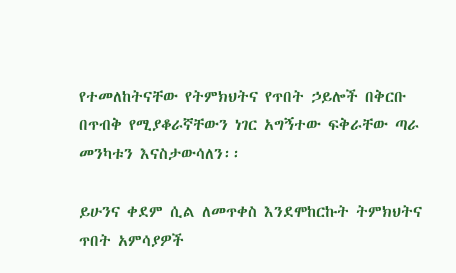የተመለከትናቸው የትምክህትና የጥበት ኃይሎች በቅርቡ በጥብቅ የሚያቆራኛቸውን ነገር አግኝተው ፍቅራቸው ጣራ መንካቱን እናስታውሳለን፡፡

ይሁንና ቀደም ሲል ለመጥቀስ እንደሞከርኩት ትምክህትና ጥበት አምሳያዎች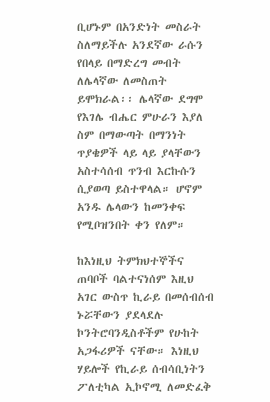ቢሆኑም በአንድነት መስራት ስለማይችሉ አንደኛው ራሱን የበላይ በማድረግ መብት ለሌላኛው ለመስጠት ይሞክራል፡፡ ሌላኛው ደግሞ የእገሌ ብሔር ምሁራን እያለ ስም በማውጣት በማንነት ጥያቄዎች ላይ ላይ ያላቸውን አስተሳሰብ ጥንብ እርኩሱን ሲያወጣ ይስተዋላል። ሆኖም አንዱ ሌላውን ከመንቀፍ የሚቦዝንበት ቀን የለም።

ከእነዚህ ትምክህተኞችና ጠባቦች ባልተናነሰም እዚህ አገር ውስጥ ኪራይ በመሰብሰብ ኑሯቸውን ያደላደሉ ኮንትሮባንዲስቶችም የሁከት አጋፋሪዎች ናቸው። እነዚህ ሃይሎች የኪራይ ሰብሳቢነትን ፖለቲካል ኢኮኖሚ ለመድፈቅ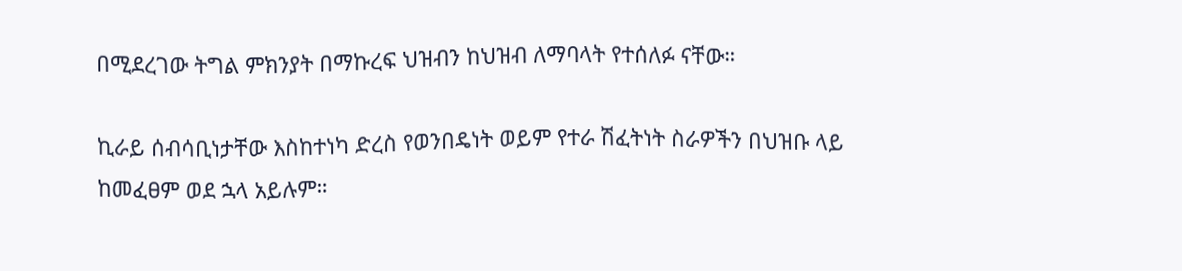በሚደረገው ትግል ምክንያት በማኩረፍ ህዝብን ከህዝብ ለማባላት የተሰለፉ ናቸው።

ኪራይ ሰብሳቢነታቸው እስከተነካ ድረስ የወንበዴነት ወይም የተራ ሽፈትነት ስራዎችን በህዝቡ ላይ ከመፈፀም ወደ ኋላ አይሉም።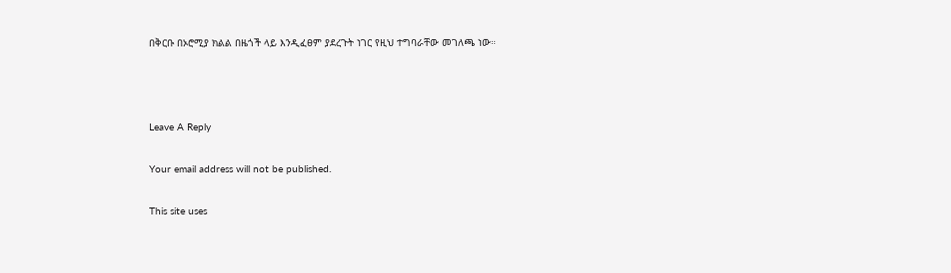በቅርቡ በኦሮሚያ ክልል በዜጎች ላይ እንዲፈፀም ያደረጉት ነገር የዚህ ተግባራቸው መገለጫ ነው።



Leave A Reply

Your email address will not be published.

This site uses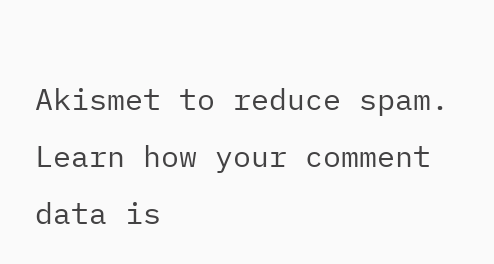Akismet to reduce spam. Learn how your comment data is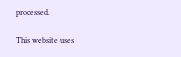processed.

This website uses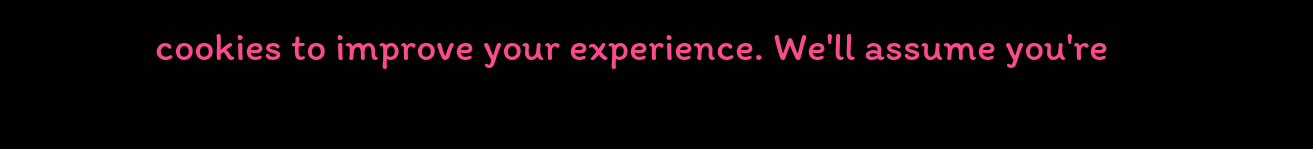cookies to improve your experience. We'll assume you're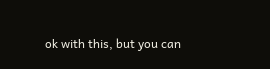ok with this, but you can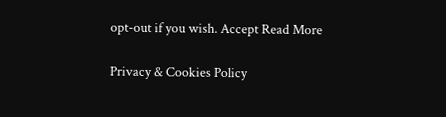opt-out if you wish. Accept Read More

Privacy & Cookies Policy